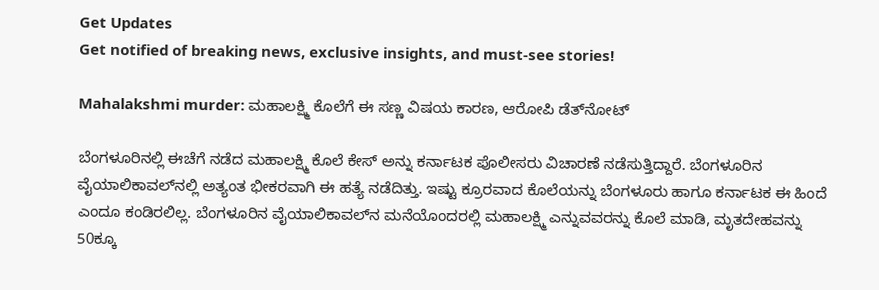Get Updates
Get notified of breaking news, exclusive insights, and must-see stories!

Mahalakshmi murder: ಮಹಾಲಕ್ಷ್ಮಿ ಕೊಲೆಗೆ ಈ ಸಣ್ಣ ವಿಷಯ ಕಾರಣ, ಆರೋಪಿ ಡೆತ್‌ನೋಟ್

ಬೆಂಗಳೂರಿನಲ್ಲಿ ಈಚೆಗೆ ನಡೆದ ಮಹಾಲಕ್ಷ್ಮಿ ಕೊಲೆ ಕೇಸ್‌ ಅನ್ನು ಕರ್ನಾಟಕ ಪೊಲೀಸರು ವಿಚಾರಣೆ ನಡೆಸುತ್ತಿದ್ದಾರೆ. ಬೆಂಗಳೂರಿನ ವೈಯಾಲಿಕಾವಲ್‌ನಲ್ಲಿ ಅತ್ಯಂತ ಭೀಕರವಾಗಿ ಈ ಹತ್ಯೆ ನಡೆದಿತ್ತು. ಇಷ್ಟು ಕ್ರೂರವಾದ ಕೊಲೆಯನ್ನು ಬೆಂಗಳೂರು ಹಾಗೂ ಕರ್ನಾಟಕ ಈ ಹಿಂದೆ ಎಂದೂ ಕಂಡಿರಲಿಲ್ಲ. ಬೆಂಗಳೂರಿನ ವೈಯಾಲಿಕಾವಲ್‌ನ ಮನೆಯೊಂದರಲ್ಲಿ ಮಹಾಲಕ್ಷ್ಮಿ ಎನ್ನುವವರನ್ನು ಕೊಲೆ ಮಾಡಿ, ಮೃತದೇಹವನ್ನು 50ಕ್ಕೂ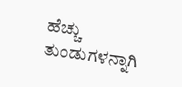ಹೆಚ್ಚು ತುಂಡುಗಳನ್ನಾಗಿ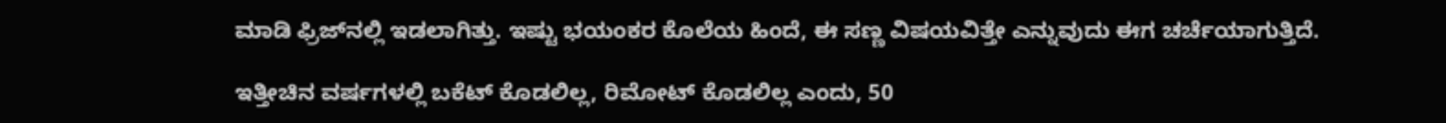ಮಾಡಿ ಫ್ರಿಜ್‌ನಲ್ಲಿ ಇಡಲಾಗಿತ್ತು. ಇಷ್ಟು ಭಯಂಕರ ಕೊಲೆಯ ಹಿಂದೆ, ಈ ಸಣ್ಣ ವಿಷಯವಿತ್ತೇ ಎನ್ನುವುದು ಈಗ ಚರ್ಚೆಯಾಗುತ್ತಿದೆ.

ಇತ್ತೀಚಿನ ವರ್ಷಗಳಲ್ಲಿ ಬಕೆಟ್‌ ಕೊಡಲಿಲ್ಲ, ರಿಮೋಟ್‌ ಕೊಡಲಿಲ್ಲ ಎಂದು, 50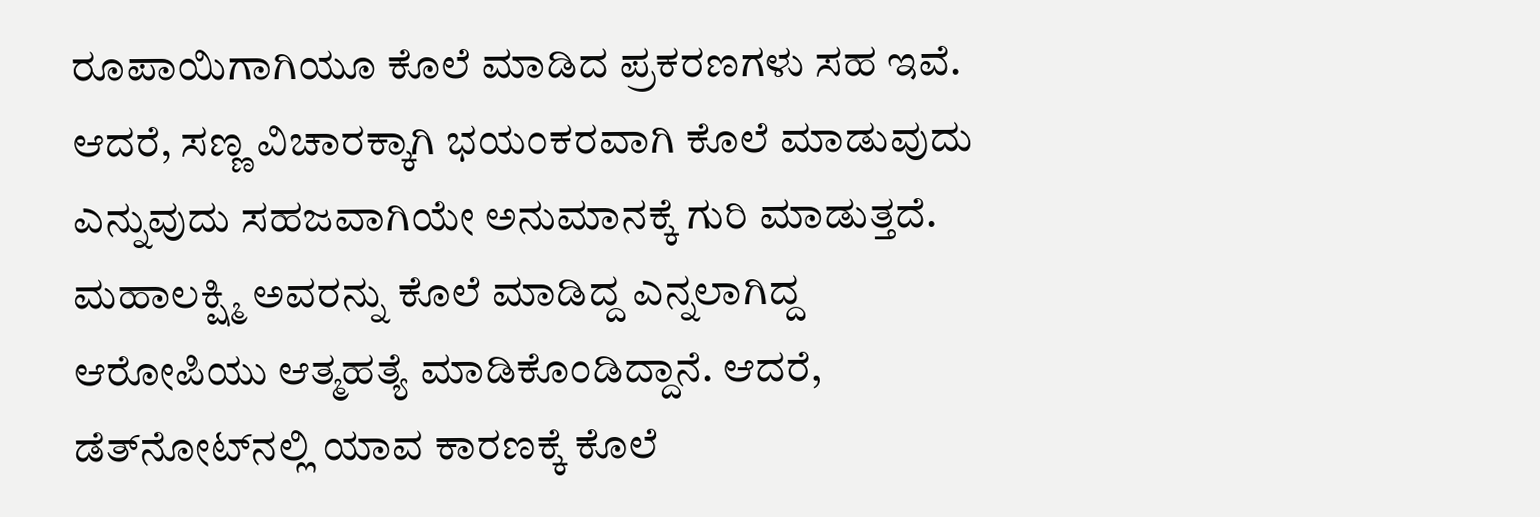ರೂಪಾಯಿಗಾಗಿಯೂ ಕೊಲೆ ಮಾಡಿದ ಪ್ರಕರಣಗಳು ಸಹ ಇವೆ. ಆದರೆ, ಸಣ್ಣ ವಿಚಾರಕ್ಕಾಗಿ ಭಯಂಕರವಾಗಿ ಕೊಲೆ ಮಾಡುವುದು ಎನ್ನುವುದು ಸಹಜವಾಗಿಯೇ ಅನುಮಾನಕ್ಕೆ ಗುರಿ ಮಾಡುತ್ತದೆ. ಮಹಾಲಕ್ಷ್ಮಿ ಅವರನ್ನು ಕೊಲೆ ಮಾಡಿದ್ದ ಎನ್ನಲಾಗಿದ್ದ ಆರೋಪಿಯು ಆತ್ಮಹತ್ಯೆ ಮಾಡಿಕೊಂಡಿದ್ದಾನೆ. ಆದರೆ, ಡೆತ್‌ನೋಟ್‌ನಲ್ಲಿ ಯಾವ ಕಾರಣಕ್ಕೆ ಕೊಲೆ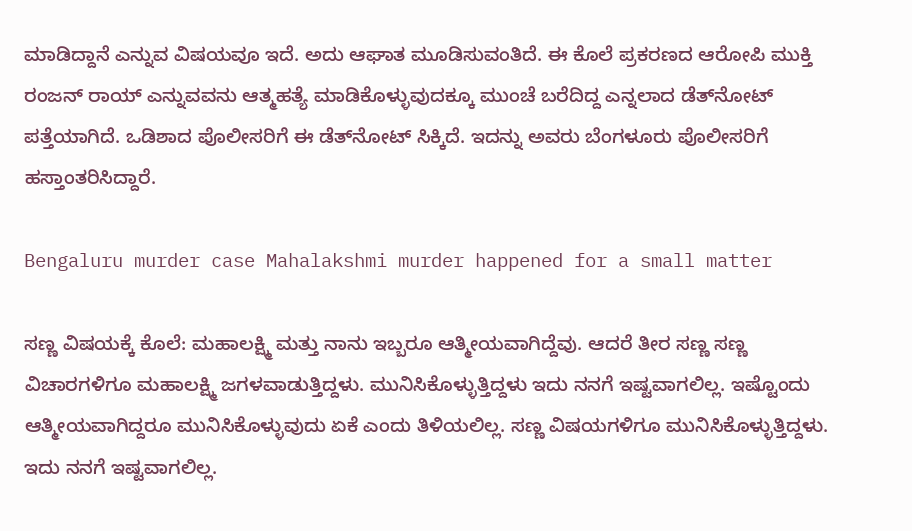ಮಾಡಿದ್ದಾನೆ ಎನ್ನುವ ವಿಷಯವೂ ಇದೆ. ಅದು ಆಘಾತ ಮೂಡಿಸುವಂತಿದೆ. ಈ ಕೊಲೆ ಪ್ರಕರಣದ ಆರೋಪಿ ಮುಕ್ತಿ ರಂಜನ್‌ ರಾಯ್‌ ಎನ್ನುವವನು ಆತ್ಮಹತ್ಯೆ ಮಾಡಿಕೊಳ್ಳುವುದಕ್ಕೂ ಮುಂಚೆ ಬರೆದಿದ್ದ ಎನ್ನಲಾದ ಡೆತ್‌ನೋಟ್‌ ಪತ್ತೆಯಾಗಿದೆ. ಒಡಿಶಾದ ಪೊಲೀಸರಿಗೆ ಈ ಡೆತ್‌ನೋಟ್‌ ಸಿಕ್ಕಿದೆ. ಇದನ್ನು ಅವರು ಬೆಂಗಳೂರು ಪೊಲೀಸರಿಗೆ ಹಸ್ತಾಂತರಿಸಿದ್ದಾರೆ.

Bengaluru murder case Mahalakshmi murder happened for a small matter

ಸಣ್ಣ ವಿಷಯಕ್ಕೆ ಕೊಲೆ: ಮಹಾಲಕ್ಷ್ಮಿ ಮತ್ತು ನಾನು ಇಬ್ಬರೂ ಆತ್ಮೀಯವಾಗಿದ್ದೆವು. ಆದರೆ ತೀರ ಸಣ್ಣ ಸಣ್ಣ ವಿಚಾರಗಳಿಗೂ ಮಹಾಲಕ್ಷ್ಮಿ ಜಗಳವಾಡುತ್ತಿದ್ದಳು. ಮುನಿಸಿಕೊಳ್ಳುತ್ತಿದ್ದಳು ಇದು ನನಗೆ ಇಷ್ಟವಾಗಲಿಲ್ಲ. ಇಷ್ಟೊಂದು ಆತ್ಮೀಯವಾಗಿದ್ದರೂ ಮುನಿಸಿಕೊಳ್ಳುವುದು ಏಕೆ ಎಂದು ತಿಳಿಯಲಿಲ್ಲ. ಸಣ್ಣ ವಿಷಯಗಳಿಗೂ ಮುನಿಸಿಕೊಳ್ಳುತ್ತಿದ್ದಳು. ಇದು ನನಗೆ ಇಷ್ಟವಾಗಲಿಲ್ಲ.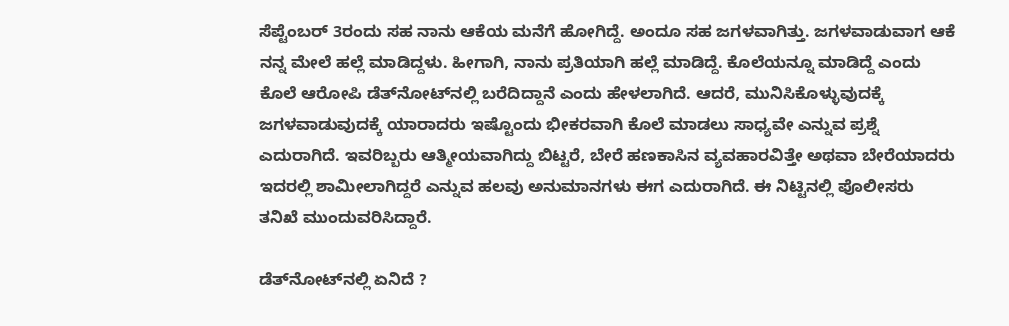ಸೆಪ್ಟೆಂಬರ್‌ 3ರಂದು ಸಹ ನಾನು ಆಕೆಯ ಮನೆಗೆ ಹೋಗಿದ್ದೆ. ಅಂದೂ ಸಹ ಜಗಳವಾಗಿತ್ತು. ಜಗಳವಾಡುವಾಗ ಆಕೆ ನನ್ನ ಮೇಲೆ ಹಲ್ಲೆ ಮಾಡಿದ್ದಳು. ಹೀಗಾಗಿ, ನಾನು ಪ್ರತಿಯಾಗಿ ಹಲ್ಲೆ ಮಾಡಿದ್ದೆ. ಕೊಲೆಯನ್ನೂ ಮಾಡಿದ್ದೆ ಎಂದು ಕೊಲೆ ಆರೋಪಿ ಡೆತ್‌ನೋಟ್‌ನಲ್ಲಿ ಬರೆದಿದ್ದಾನೆ ಎಂದು ಹೇಳಲಾಗಿದೆ. ಆದರೆ, ಮುನಿಸಿಕೊಳ್ಳುವುದಕ್ಕೆ ಜಗಳವಾಡುವುದಕ್ಕೆ ಯಾರಾದರು ಇಷ್ಟೊಂದು ಭೀಕರವಾಗಿ ಕೊಲೆ ಮಾಡಲು ಸಾಧ್ಯವೇ ಎನ್ನುವ ಪ್ರಶ್ನೆ ಎದುರಾಗಿದೆ. ಇವರಿಬ್ಬರು ಆತ್ಮೀಯವಾಗಿದ್ದು ಬಿಟ್ಟರೆ, ಬೇರೆ ಹಣಕಾಸಿನ ವ್ಯವಹಾರವಿತ್ತೇ ಅಥವಾ ಬೇರೆಯಾದರು ಇದರಲ್ಲಿ ಶಾಮೀಲಾಗಿದ್ದರೆ ಎನ್ನುವ ಹಲವು ಅನುಮಾನಗಳು ಈಗ ಎದುರಾಗಿದೆ. ಈ ನಿಟ್ಟಿನಲ್ಲಿ ಪೊಲೀಸರು ತನಿಖೆ ಮುಂದುವರಿಸಿದ್ದಾರೆ.

ಡೆತ್‌ನೋಟ್‌ನಲ್ಲಿ ಏನಿದೆ ?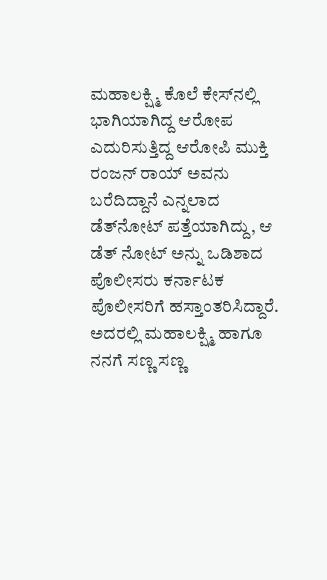ಮಹಾಲಕ್ಷ್ಮಿ ಕೊಲೆ ಕೇಸ್‌ನಲ್ಲಿ ಭಾಗಿಯಾಗಿದ್ದ ಆರೋಪ ಎದುರಿಸುತ್ತಿದ್ದ ಆರೋಪಿ ಮುಕ್ತಿ ರಂಜನ್‌ ರಾಯ್‌ ಅವನು ಬರೆದಿದ್ದಾನೆ ಎನ್ನಲಾದ ಡೆತ್‌ನೋಟ್‌ ಪತ್ತೆಯಾಗಿದ್ದು, ಆ ಡೆತ್‌ ನೋಟ್‌ ಅನ್ನು ಒಡಿಶಾದ ಪೊಲೀಸರು ಕರ್ನಾಟಕ ಪೊಲೀಸರಿಗೆ ಹಸ್ತಾಂತರಿಸಿದ್ದಾರೆ. ಅದರಲ್ಲಿ ಮಹಾಲಕ್ಷ್ಮಿ ಹಾಗೂ ನನಗೆ ಸಣ್ಣ ಸಣ್ಣ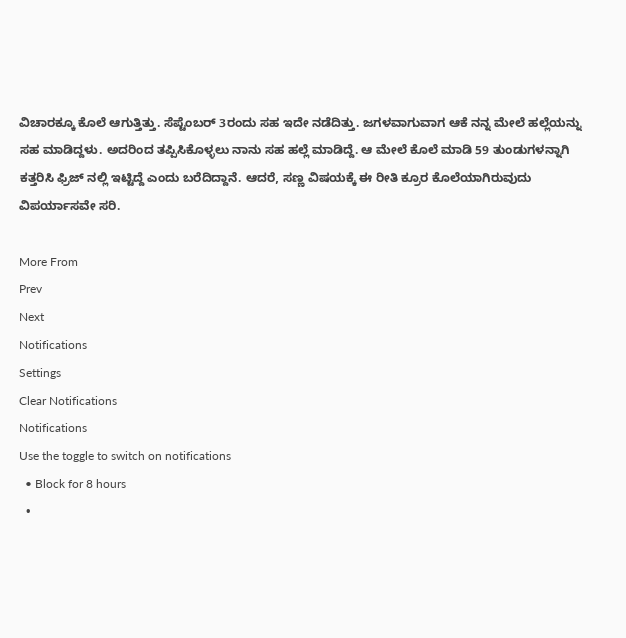ವಿಚಾರಕ್ಕೂ ಕೊಲೆ ಆಗುತ್ತಿತ್ತು. ಸೆಪ್ಟೆಂಬರ್‌ 3ರಂದು ಸಹ ಇದೇ ನಡೆದಿತ್ತು. ಜಗಳವಾಗುವಾಗ ಆಕೆ ನನ್ನ ಮೇಲೆ ಹಲ್ಲೆಯನ್ನು ಸಹ ಮಾಡಿದ್ದಳು. ಅದರಿಂದ ತಪ್ಪಿಸಿಕೊಳ್ಳಲು ನಾನು ಸಹ ಹಲ್ಲೆ ಮಾಡಿದ್ದೆ. ಆ ಮೇಲೆ ಕೊಲೆ ಮಾಡಿ 59 ತುಂಡುಗಳನ್ನಾಗಿ ಕತ್ತರಿಸಿ ಫ್ರಿಜ್ ನಲ್ಲಿ ಇಟ್ಟಿದ್ದೆ ಎಂದು ಬರೆದಿದ್ದಾನೆ. ಆದರೆ, ಸಣ್ಣ ವಿಷಯಕ್ಕೆ ಈ ರೀತಿ ಕ್ರೂರ ಕೊಲೆಯಾಗಿರುವುದು ವಿಪರ್ಯಾಸವೇ ಸರಿ.

More From
Prev
Next
Notifications
Settings
Clear Notifications
Notifications
Use the toggle to switch on notifications
  • Block for 8 hours
  •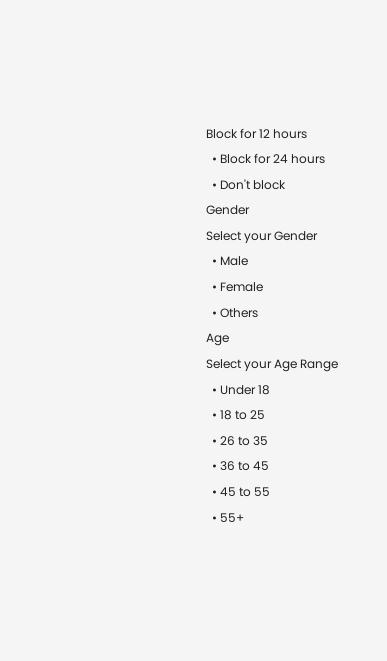Block for 12 hours
  • Block for 24 hours
  • Don't block
Gender
Select your Gender
  • Male
  • Female
  • Others
Age
Select your Age Range
  • Under 18
  • 18 to 25
  • 26 to 35
  • 36 to 45
  • 45 to 55
  • 55+